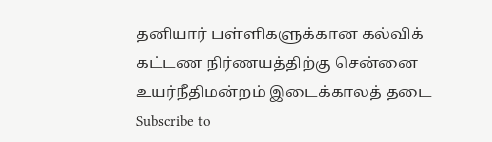தனியார் பள்ளிகளுக்கான கல்விக் கட்டண நிர்ணயத்திற்கு சென்னை உயர்நீதிமன்றம் இடைக்காலத் தடை
Subscribe to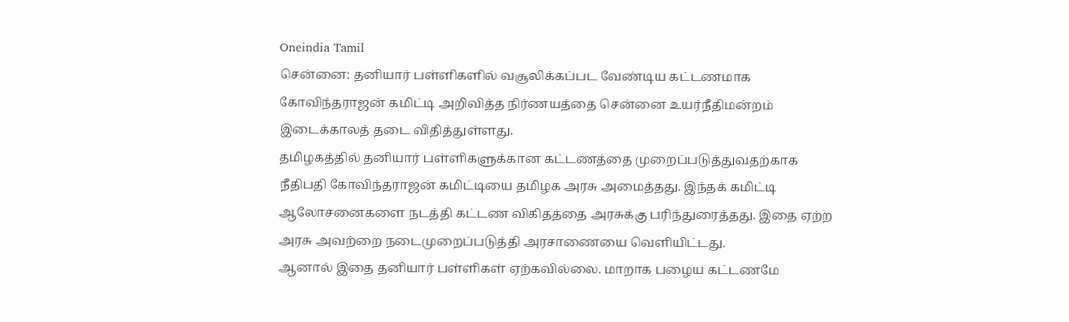Oneindia Tamil
சென்னை: தனியார் பள்ளிகளில் வசூலிக்கப்பட வேண்டிய கட்டணமாக கோவிந்தராஜன் கமிட்டி அறிவித்த நிர்ணயத்தை சென்னை உயர்நீதிமன்றம் இடைக்காலத் தடை விதித்துள்ளது.
தமிழகத்தில் தனியார் பள்ளிகளுக்கான கட்டணத்தை முறைப்படுத்துவதற்காக நீதிபதி கோவிந்தராஜன் கமிட்டியை தமிழக அரசு அமைத்தது. இந்தக் கமிட்டி ஆலோசனைகளை நடத்தி கட்டண விகிதத்தை அரசுக்கு பரிந்துரைத்தது. இதை ஏற்ற அரசு அவற்றை நடைமுறைப்படுத்தி அரசாணையை வெளியிட்டது.
ஆனால் இதை தனியார் பள்ளிகள் ஏற்கவில்லை. மாறாக பழைய கட்டணமே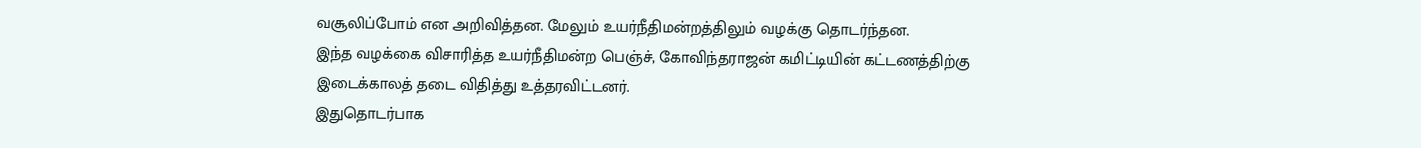வசூலிப்போம் என அறிவித்தன. மேலும் உயர்நீதிமன்றத்திலும் வழக்கு தொடர்ந்தன.
இந்த வழக்கை விசாரித்த உயர்நீதிமன்ற பெஞ்ச், கோவிந்தராஜன் கமிட்டியின் கட்டணத்திற்கு இடைக்காலத் தடை விதித்து உத்தரவிட்டனர்.
இதுதொடர்பாக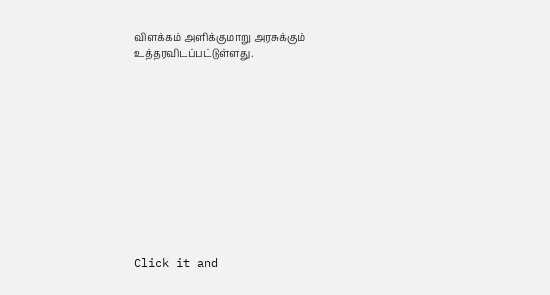விளக்கம் அளிக்குமாறு அரசுக்கும் உத்தரவிடப்பட்டுள்ளது.












Click it and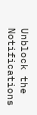Unblock the Notifications